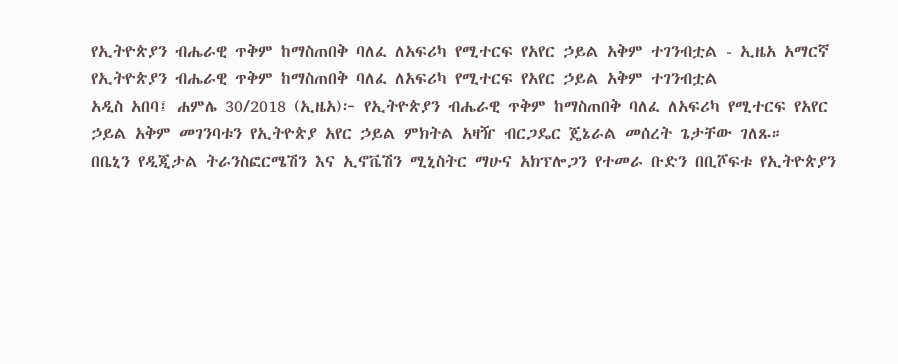የኢትዮጵያን ብሔራዊ ጥቅም ከማስጠበቅ ባለፈ ለአፍሪካ የሚተርፍ የአየር ኃይል አቅም ተገንብቷል - ኢዜአ አማርኛ
የኢትዮጵያን ብሔራዊ ጥቅም ከማስጠበቅ ባለፈ ለአፍሪካ የሚተርፍ የአየር ኃይል አቅም ተገንብቷል
አዲስ አበባ፤ ሐምሌ 30/2018 (ኢዜአ)፦ የኢትዮጵያን ብሔራዊ ጥቅም ከማስጠበቅ ባለፈ ለአፍሪካ የሚተርፍ የአየር ኃይል አቅም መገንባቱን የኢትዮጵያ አየር ኃይል ምክትል አዛዥ ብርጋዴር ጄኔራል መሰረት ጌታቸው ገለጹ።
በቤኒን የዲጂታል ትራንስፎርሜሽን እና ኢኖቬሽን ሚኒስትር ማሁና አክፕሎጋን የተመራ ቡድን በቢሾፍቱ የኢትዮጵያን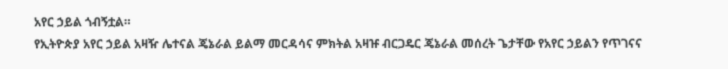አየር ኃይል ጎብኝቷል።
የኢትዮጵያ አየር ኃይል አዛዥ ሌተናል ጄኔራል ይልማ መርዳሳና ምክትል አዛዡ ብርጋዴር ጄኔራል መሰረት ጌታቸው የአየር ኃይልን የጥገናና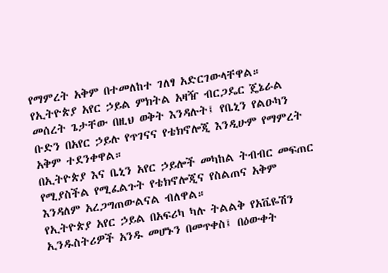የማምረት አቅም በተመለከተ ገለፃ አድርገውላቸዋል።
የኢትዮጵያ አየር ኃይል ምክትል አዛዥ ብርጋዴር ጄኔራል መሰረት ጌታቸው በዚህ ወቅት እንዳሉት፤ የቤኒን የልዑካን ቡድን በአየር ኃይሉ የጥገናና የቴክኖሎጂ እንዲሁም የማምረት አቅም ተደንቀዋል።
በኢትዮጵያ እና ቤኒን አየር ኃይሎች መካከል ትብብር መፍጠር የሚያስችል የሚፈልጉት የቴክኖሎጂና የስልጠና አቅም እንዳለም አረጋግጠውልናል ብለዋል።
የኢትዮጵያ አየር ኃይል በአፍሪካ ካሉ ትልልቅ የአቬዬሽን ኢንዱስትሪዎች አንዱ መሆኑን በመጥቀስ፤ በዕውቀት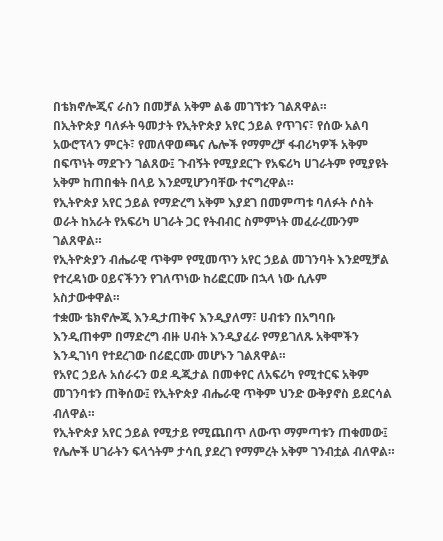በቴክኖሎጂና ራስን በመቻል አቅም ልቆ መገኘቱን ገልጸዋል።
በኢትዮጵያ ባለፉት ዓመታት የኢትዮጵያ አየር ኃይል የጥገና፣ የሰው አልባ አውሮፕላን ምርት፣ የመለዋወጫና ሌሎች የማምረቻ ፋብሪካዎች አቅም በፍጥነት ማደጉን ገልጸው፤ ጉብኝት የሚያደርጉ የአፍሪካ ሀገራትም የሚያዩት አቅም ከጠበቁት በላይ እንደሚሆንባቸው ተናግረዋል።
የኢትዮጵያ አየር ኃይል የማድረግ አቅም እያደገ በመምጣቱ ባለፉት ሶስት ወራት ከአራት የአፍሪካ ሀገራት ጋር የትብብር ስምምነት መፈራረሙንም ገልጸዋል።
የኢትዮጵያን ብሔራዊ ጥቅም የሚመጥን አየር ኃይል መገንባት እንደሚቻል የተረዳነው ዐይናችንን የገለጥነው ከሪፎርሙ በኋላ ነው ሲሉም አስታውቀዋል።
ተቋሙ ቴክኖሎጂ እንዲታጠቅና እንዲያለማ፣ ሀብቱን በአግባቡ እንዲጠቀም በማድረግ ብዙ ሀብት እንዲያፈራ የማይገለጹ አቅሞችን እንዲገነባ የተደረገው በሪፎርሙ መሆኑን ገልጸዋል።
የአየር ኃይሉ አሰራሩን ወደ ዲጂታል በመቀየር ለአፍሪካ የሚተርፍ አቅም መገንባቱን ጠቅሰው፤ የኢትዮጵያ ብሔራዊ ጥቅም ህንድ ውቅያኖስ ይደርሳል ብለዋል።
የኢትዮጵያ አየር ኃይል የሚታይ የሚጨበጥ ለውጥ ማምጣቱን ጠቁመው፤ የሌሎች ሀገራትን ፍላጎትም ታሳቢ ያደረገ የማምረት አቅም ገንብቷል ብለዋል።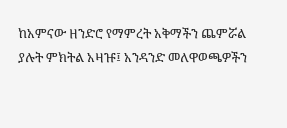ከአምናው ዘንድሮ የማምረት አቅማችን ጨምሯል ያሉት ምክትል አዛዡ፤ አንዳንድ መለዋወጫዎችን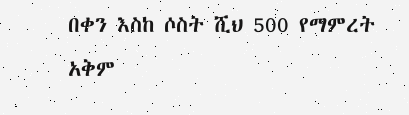በቀን እስከ ሶስት ሺህ 500 የማምረት አቅም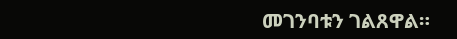መገንባቱን ገልጸዋል።